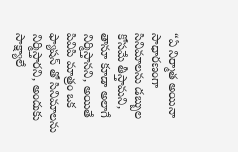“ఏ నిర్మాత అయినా సాధారణంగా సినిమాలను డబ్బుల కోసమే తీస్తామని, తానూ కూడా అలాగే నిర్మిస్తానని, అయితే పివిపి మాత్రం ఒక ఫ్యాషన్ తో సినిమాలను నిర్మిస్తారని, అందుకు సాక్ష్యాలే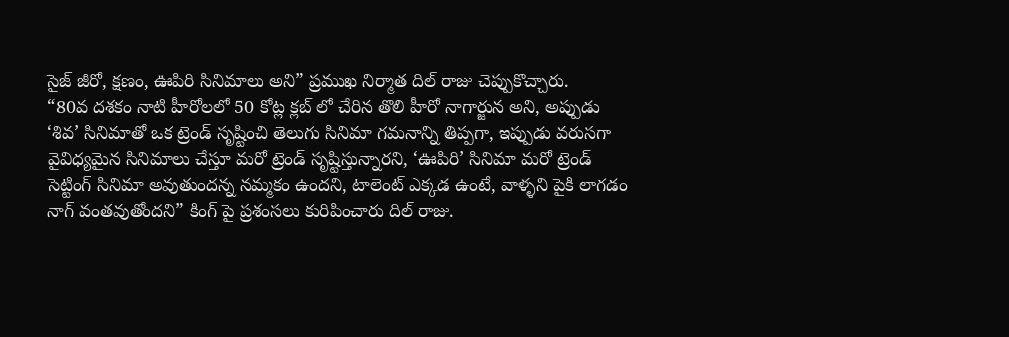సైజ్ జీరో, క్షణం, ఊపిరి సినిమాలు అని” ప్రముఖ నిర్మాత దిల్ రాజు చెప్పుకొచ్చారు.
“80వ దశకం నాటి హీరోలలో 50 కోట్ల క్లబ్ లో చేరిన తొలి హీరో నాగార్జున అని, అప్పుడు ‘శివ’ సినిమాతో ఒక ట్రెండ్ సృష్టించి తెలుగు సినిమా గమనాన్ని తిప్పగా, ఇప్పుడు వరుసగా వైవిధ్యమైన సినిమాలు చేస్తూ మరో ట్రెండ్ సృష్టిస్తున్నారని, ‘ఊపిరి’ సినిమా మరో ట్రెండ్ సెట్టింగ్ సినిమా అవుతుందన్న నమ్మకం ఉందని, టాలెంట్ ఎక్కడ ఉంటే, వాళ్ళని పైకి లాగడం నాగ్ వంతవుతోందని” కింగ్ పై ప్రశంసలు కురిపించారు దిల్ రాజు.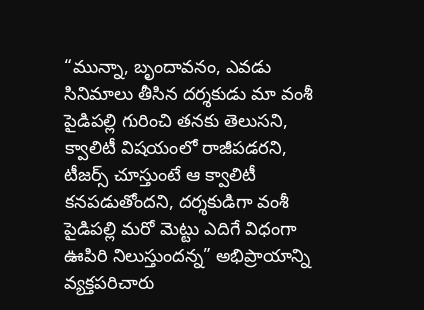“మున్నా, బృందావనం, ఎవడు సినిమాలు తీసిన దర్శకుడు మా వంశీ పైడిపల్లి గురించి తనకు తెలుసని, క్వాలిటీ విషయంలో రాజీపడరని, టీజర్స్ చూస్తుంటే ఆ క్వాలిటీ కనపడుతోందని, దర్శకుడిగా వంశీ పైడిపల్లి మరో మెట్టు ఎదిగే విధంగా ఊపిరి నిలుస్తుందన్న” అభిప్రాయాన్ని వ్యక్తపరిచారు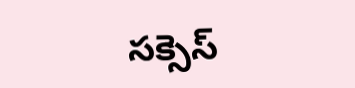సక్సెస్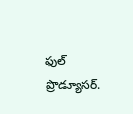ఫుల్ ప్రొడ్యూసర్.